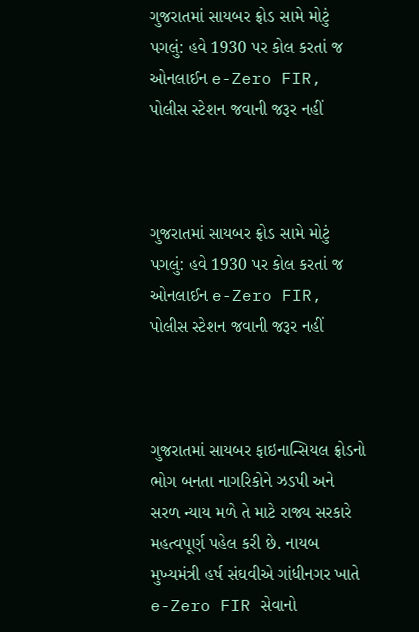ગુજરાતમાં સાયબર ફ્રોડ સામે મોટું પગલું: હવે 1930 પર કોલ કરતાં જ ઓનલાઈન e-Zero FIR, પોલીસ સ્ટેશન જવાની જરૂર નહીં



ગુજરાતમાં સાયબર ફ્રોડ સામે મોટું પગલું: હવે 1930 પર કોલ કરતાં જ ઓનલાઈન e-Zero FIR, પોલીસ સ્ટેશન જવાની જરૂર નહીં



ગુજરાતમાં સાયબર ફાઇનાન્સિયલ ફ્રોડનો ભોગ બનતા નાગરિકોને ઝડપી અને સરળ ન્યાય મળે તે માટે રાજ્ય સરકારે મહત્વપૂર્ણ પહેલ કરી છે. નાયબ મુખ્યમંત્રી હર્ષ સંઘવીએ ગાંધીનગર ખાતે e-Zero FIR સેવાનો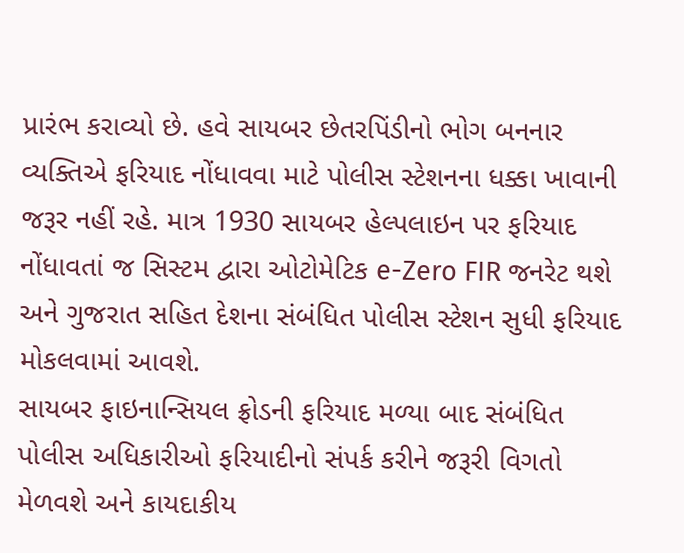પ્રારંભ કરાવ્યો છે. હવે સાયબર છેતરપિંડીનો ભોગ બનનાર વ્યક્તિએ ફરિયાદ નોંધાવવા માટે પોલીસ સ્ટેશનના ધક્કા ખાવાની જરૂર નહીં રહે. માત્ર 1930 સાયબર હેલ્પલાઇન પર ફરિયાદ નોંધાવતાં જ સિસ્ટમ દ્વારા ઓટોમેટિક e-Zero FIR જનરેટ થશે અને ગુજરાત સહિત દેશના સંબંધિત પોલીસ સ્ટેશન સુધી ફરિયાદ મોકલવામાં આવશે.
સાયબર ફાઇનાન્સિયલ ફ્રોડની ફરિયાદ મળ્યા બાદ સંબંધિત પોલીસ અધિકારીઓ ફરિયાદીનો સંપર્ક કરીને જરૂરી વિગતો મેળવશે અને કાયદાકીય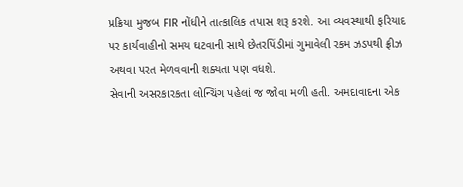પ્રક્રિયા મુજબ FIR નોંધીને તાત્કાલિક તપાસ શરૂ કરશે. આ વ્યવસ્થાથી ફરિયાદ પર કાર્યવાહીનો સમય ઘટવાની સાથે છેતરપિંડીમાં ગુમાવેલી રકમ ઝડપથી ફ્રીઝ અથવા પરત મેળવવાની શક્યતા પણ વધશે.
સેવાની અસરકારકતા લોન્ચિંગ પહેલાં જ જોવા મળી હતી. અમદાવાદના એક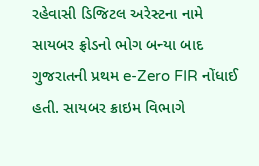રહેવાસી ડિજિટલ અરેસ્ટના નામે સાયબર ફ્રોડનો ભોગ બન્યા બાદ ગુજરાતની પ્રથમ e-Zero FIR નોંધાઈ હતી. સાયબર ક્રાઇમ વિભાગે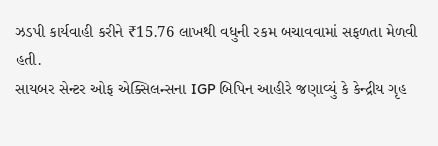ઝડપી કાર્યવાહી કરીને ₹15.76 લાખથી વધુની રકમ બચાવવામાં સફળતા મેળવી હતી.
સાયબર સેન્ટર ઓફ એક્સિલન્સના IGP બિપિન આહીરે જણાવ્યું કે કેન્દ્રીય ગૃહ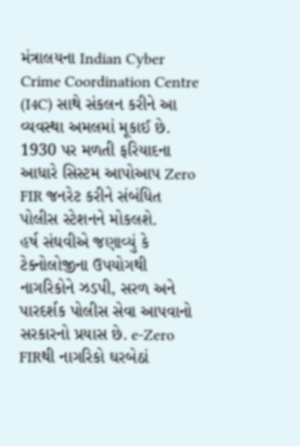મંત્રાલયના Indian Cyber Crime Coordination Centre (I4C) સાથે સંકલન કરીને આ વ્યવસ્થા અમલમાં મૂકાઈ છે. 1930 પર મળતી ફરિયાદના આધારે સિસ્ટમ આપોઆપ Zero FIR જનરેટ કરીને સંબંધિત પોલીસ સ્ટેશનને મોકલશે.
હર્ષ સંઘવીએ જણાવ્યું કે ટેક્નોલોજીના ઉપયોગથી નાગરિકોને ઝડપી, સરળ અને પારદર્શક પોલીસ સેવા આપવાનો સરકારનો પ્રયાસ છે. e-Zero FIRથી નાગરિકો ઘરબેઠાં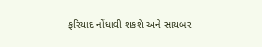ફરિયાદ નોંધાવી શકશે અને સાયબર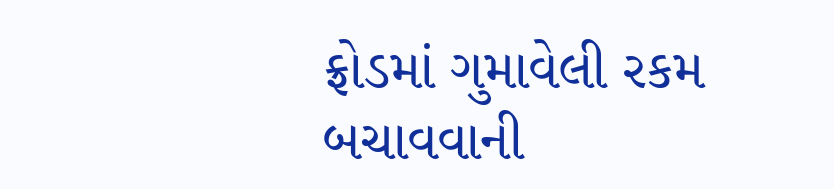ફ્રોડમાં ગુમાવેલી રકમ બચાવવાની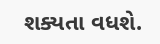શક્યતા વધશે.